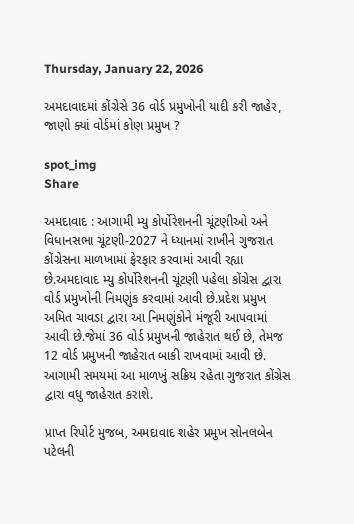Thursday, January 22, 2026

અમદાવાદમાં કોંગ્રેસે 36 વોર્ડ પ્રમુખોની યાદી કરી જાહેર, જાણો ક્યાં વોર્ડમાં કોણ પ્રમુખ ?

spot_img
Share

અમદાવાદ : આગામી મ્યુ કોર્પોરેશનની ચૂંટણીઓ અને વિધાનસભા ચૂંટણી-2027 ને ધ્યાનમાં રાખીને ગુજરાત કોંગ્રેસના માળખામાં ફેરફાર કરવામાં આવી રહ્યા છે.અમદાવાદ મ્યુ કોર્પોરેશનની ચૂંટણી પહેલા કોંગ્રેસ દ્વારા વોર્ડ પ્રમુખોની નિમણુંક કરવામાં આવી છે.પ્રદેશ પ્રમુખ અમિત ચાવડા દ્વારા આ નિમણુંકોને મંજૂરી આપવામાં આવી છે.જેમાં 36 વોર્ડ પ્રમુખની જાહેરાત થઈ છે, તેમજ 12 વોર્ડ પ્રમુખની જાહેરાત બાકી રાખવામાં આવી છે. આગામી સમયમાં આ માળખું સક્રિય રહેતા ગુજરાત કોંગ્રેસ દ્વારા વધુ જાહેરાત કરાશે.

પ્રાપ્ત રિપોર્ટ મુજબ, અમદાવાદ શહેર પ્રમુખ સોનલબેન પટેલની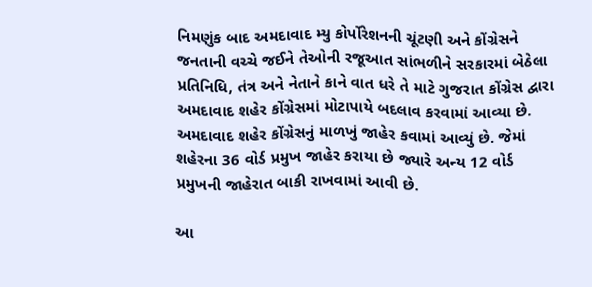નિમણુંક બાદ અમદાવાદ મ્યુ કોર્પોરેશનની ચૂંટણી અને કોંગ્રેસને જનતાની વચ્ચે જઈને તેઓની રજૂઆત સાંભળીને સરકારમાં બેઠેલા પ્રતિનિધિ, તંત્ર અને નેતાને કાને વાત ધરે તે માટે ગુજરાત કોંગ્રેસ દ્વારા અમદાવાદ શહેર કોંગ્રેસમાં મોટાપાયે બદલાવ કરવામાં આવ્યા છે. અમદાવાદ શહેર કોંગ્રેસનું માળખું જાહેર કવામાં આવ્યું છે. જેમાં શહેરના 36 વોર્ડ પ્રમુખ જાહેર કરાયા છે જ્યારે અન્ય 12 વોર્ડ પ્રમુખની જાહેરાત બાકી રાખવામાં આવી છે.

આ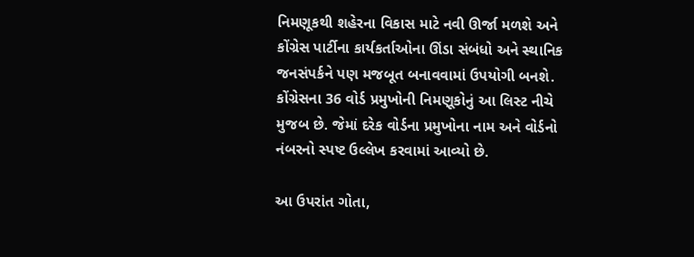નિમણૂકથી શહેરના વિકાસ માટે નવી ઊર્જા મળશે અને કોંગ્રેસ પાર્ટીના કાર્યકર્તાઓના ઊંડા સંબંધો અને સ્થાનિક જનસંપર્કને પણ મજબૂત બનાવવામાં ઉપયોગી બનશે. કોંગ્રેસના 36 વોર્ડ પ્રમુખોની નિમણૂકોનું આ લિસ્ટ નીચે મુજબ છે. જેમાં દરેક વોર્ડના પ્રમુખોના નામ અને વોર્ડનો નંબરનો સ્પષ્ટ ઉલ્લેખ કરવામાં આવ્યો છે.

આ ઉપરાંત ગોતા,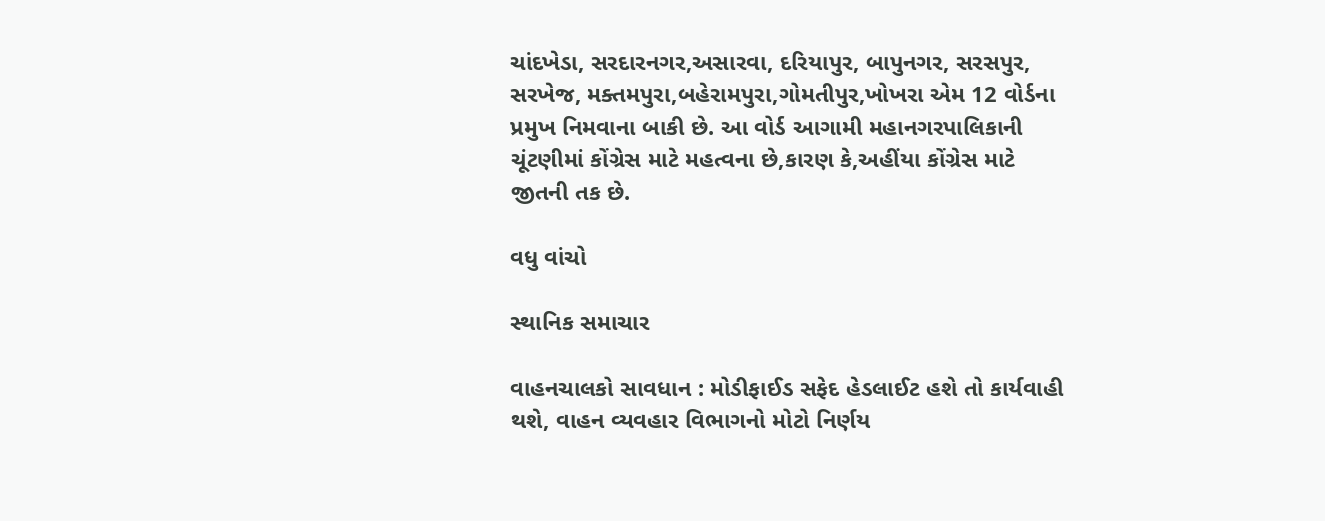ચાંદખેડા, સરદારનગર,અસારવા, દરિયાપુર, બાપુનગર, સરસપુર, સરખેજ, મક્તમપુરા,બહેરામપુરા,ગોમતીપુર,ખોખરા એમ 12 વોર્ડના પ્રમુખ નિમવાના બાકી છે. આ વોર્ડ આગામી મહાનગરપાલિકાની ચૂંટણીમાં કોંગ્રેસ માટે મહત્વના છે,કારણ કે,અહીંયા કોંગ્રેસ માટે જીતની તક છે.

વધુ વાંચો

સ્થાનિક સમાચાર

વાહનચાલકો સાવધાન : મોડીફાઈડ સફેદ હેડલાઈટ હશે તો કાર્યવાહી થશે, વાહન વ્યવહાર વિભાગનો મોટો નિર્ણય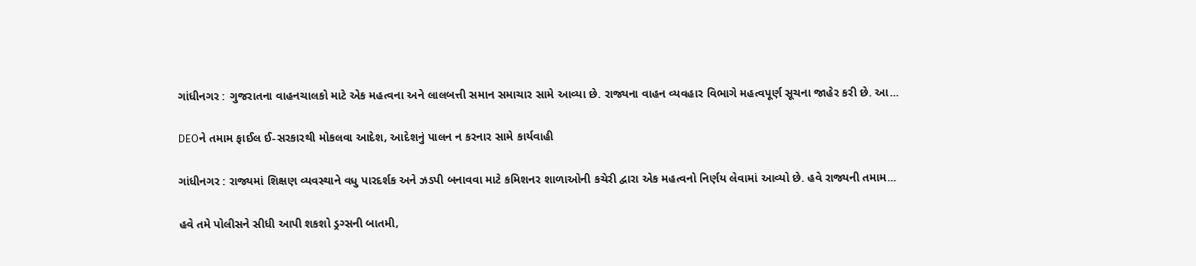ગાંધીનગર : ગુજરાતના વાહનચાલકો માટે એક મહત્વના અને લાલબત્તી સમાન સમાચાર સામે આવ્યા છે. રાજ્યના વાહન વ્યવહાર વિભાગે મહત્વપૂર્ણ સૂચના જાહેર કરી છે. આ...

DEOને તમામ ફાઈલ ઈ-સરકારથી મોકલવા આદેશ, આદેશનું પાલન ન કરનાર સામે કાર્યવાહી

ગાંધીનગર : રાજ્યમાં શિક્ષણ વ્યવસ્થાને વધુ પારદર્શક અને ઝડપી બનાવવા માટે કમિશનર શાળાઓની કચેરી દ્વારા એક મહત્વનો નિર્ણય લેવામાં આવ્યો છે. હવે રાજ્યની તમામ...

હવે તમે પોલીસને સીધી આપી શકશો ડ્રગ્સની બાતમી,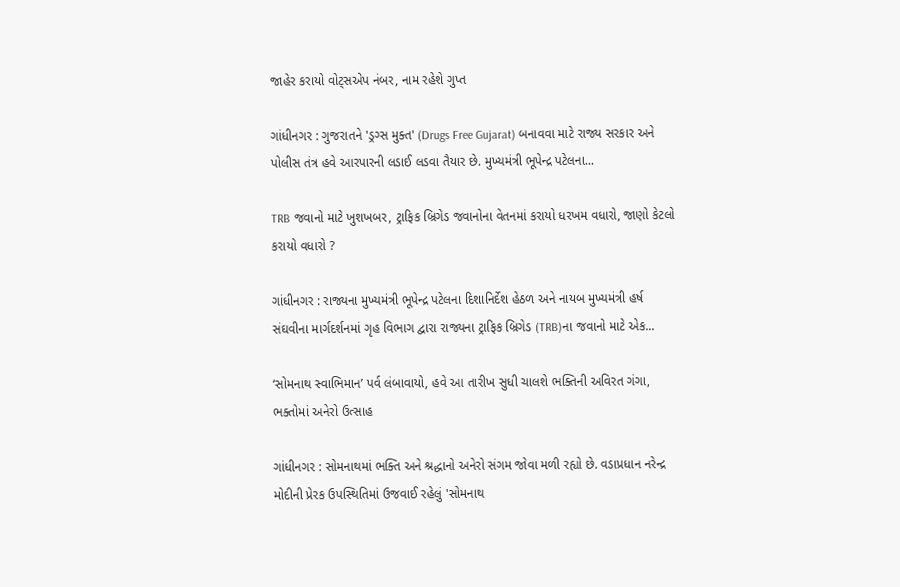જાહેર કરાયો વોટ્સએપ નંબર, નામ રહેશે ગુપ્ત

ગાંધીનગર : ગુજરાતને 'ડ્રગ્સ મુક્ત' (Drugs Free Gujarat) બનાવવા માટે રાજ્ય સરકાર અને પોલીસ તંત્ર હવે આરપારની લડાઈ લડવા તૈયાર છે. મુખ્યમંત્રી ભૂપેન્દ્ર પટેલના...

TRB જવાનો માટે ખુશખબર, ટ્રાફિક બ્રિગેડ જવાનોના વેતનમાં કરાયો ધરખમ વધારો, જાણો કેટલો કરાયો વધારો ?

ગાંધીનગર : રાજ્યના મુખ્યમંત્રી ભૂપેન્દ્ર પટેલના દિશાનિર્દેશ હેઠળ અને નાયબ મુખ્યમંત્રી હર્ષ સંઘવીના માર્ગદર્શનમાં ગૃહ વિભાગ દ્વારા રાજ્યના ટ્રાફિક બ્રિગેડ (TRB)ના જવાનો માટે એક...

‘સોમનાથ સ્વાભિમાન’ પર્વ લંબાવાયો, હવે આ તારીખ સુધી ચાલશે ભક્તિની અવિરત ગંગા, ભક્તોમાં અનેરો ઉત્સાહ

ગાંધીનગર : સોમનાથમાં ભક્તિ અને શ્રદ્ધાનો અનેરો સંગમ જોવા મળી રહ્યો છે. વડાપ્રધાન નરેન્દ્ર મોદીની પ્રેરક ઉપસ્થિતિમાં ઉજવાઈ રહેલું 'સોમનાથ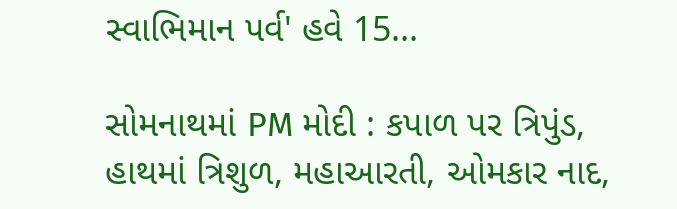સ્વાભિમાન પર્વ' હવે 15...

સોમનાથમાં PM મોદી : કપાળ પર ત્રિપુંડ, હાથમાં ત્રિશુળ, મહાઆરતી, ઓમકાર નાદ,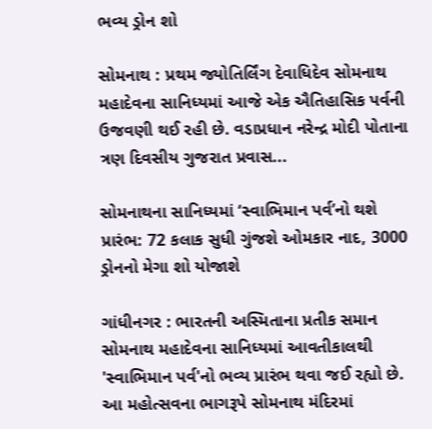ભવ્ય ડ્રોન શો

સોમનાથ : પ્રથમ જ્યોતિર્લિંગ દેવાધિદેવ સોમનાથ મહાદેવના સાનિધ્યમાં આજે એક ઐતિહાસિક પર્વની ઉજવણી થઈ રહી છે. વડાપ્રધાન નરેન્દ્ર મોદી પોતાના ત્રણ દિવસીય ગુજરાત પ્રવાસ...

સોમનાથના સાનિધ્યમાં ‘સ્વાભિમાન પર્વ’નો થશે પ્રારંભ: 72 કલાક સુધી ગુંજશે ઓમકાર નાદ, 3000 ડ્રોનનો મેગા શો યોજાશે

ગાંધીનગર : ભારતની અસ્મિતાના પ્રતીક સમાન સોમનાથ મહાદેવના સાનિધ્યમાં આવતીકાલથી 'સ્વાભિમાન પર્વ'નો ભવ્ય પ્રારંભ થવા જઈ રહ્યો છે. આ મહોત્સવના ભાગરૂપે સોમનાથ મંદિરમાં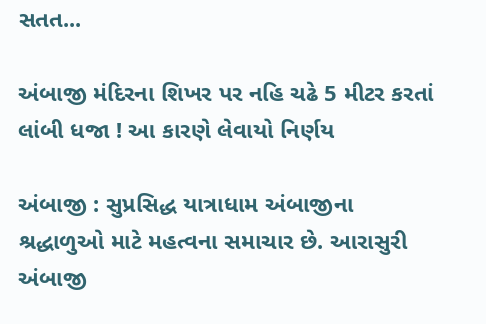સતત...

અંબાજી મંદિરના શિખર પર નહિ ચઢે 5 મીટર કરતાં લાંબી ધજા ! આ કારણે લેવાયો નિર્ણય

અંબાજી : સુપ્રસિદ્ધ યાત્રાધામ અંબાજીના શ્રદ્ધાળુઓ માટે મહત્વના સમાચાર છે. આરાસુરી અંબાજી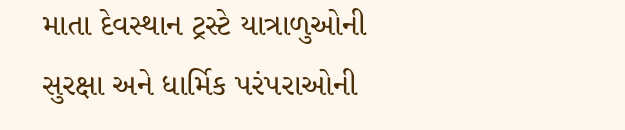માતા દેવસ્થાન ટ્રસ્ટે યાત્રાળુઓની સુરક્ષા અને ધાર્મિક પરંપરાઓની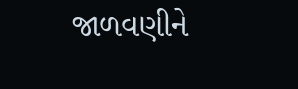જાળવણીને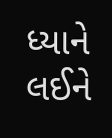ધ્યાને લઈને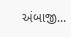અંબાજી...